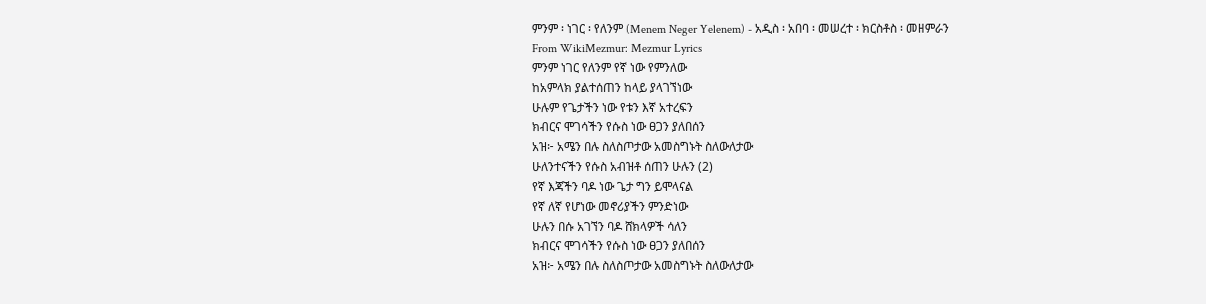ምንም ፡ ነገር ፡ የለንም (Menem Neger Yelenem) - አዲስ ፡ አበባ ፡ መሠረተ ፡ ክርስቶስ ፡ መዘምራን
From WikiMezmur: Mezmur Lyrics
ምንም ነገር የለንም የኛ ነው የምንለው
ከአምላክ ያልተሰጠን ከላይ ያላገኘነው
ሁሉም የጌታችን ነው የቱን እኛ አተረፍን
ክብርና ሞገሳችን የሱስ ነው ፀጋን ያለበሰን
አዝ፦ አሜን በሉ ስለስጦታው አመስግኑት ስለውለታው
ሁለንተናችን የሱስ አብዝቶ ሰጠን ሁሉን (2)
የኛ እጃችን ባዶ ነው ጌታ ግን ይሞላናል
የኛ ለኛ የሆነው መኖሪያችን ምንድነው
ሁሉን በሱ አገኘን ባዶ ሸክላዎች ሳለን
ክብርና ሞገሳችን የሱስ ነው ፀጋን ያለበሰን
አዝ፦ አሜን በሉ ስለስጦታው አመስግኑት ስለውለታው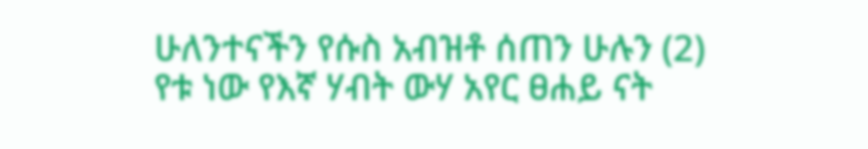ሁለንተናችን የሱስ አብዝቶ ሰጠን ሁሉን (2)
የቱ ነው የእኛ ሃብት ውሃ አየር ፀሐይ ናት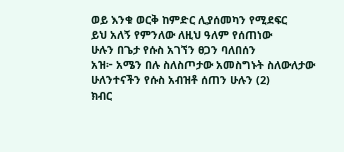ወይ እንቁ ወርቅ ከምድር ሊያሰመካን የሚደፍር
ይህ አለኝ የምንለው ለዚህ ዓለም የሰጠነው
ሁሉን በጌታ የሱስ አገኘን ፀጋን ባለበሰን
አዝ፦ አሜን በሉ ስለስጦታው አመስግኑት ስለውለታው
ሁለንተናችን የሱስ አብዝቶ ሰጠን ሁሉን (2)
ክብር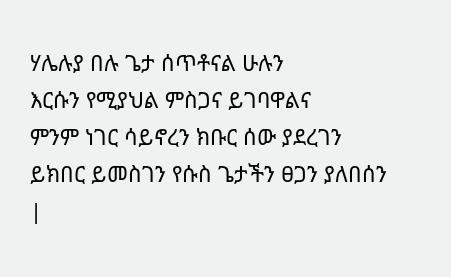ሃሌሉያ በሉ ጌታ ሰጥቶናል ሁሉን
እርሱን የሚያህል ምስጋና ይገባዋልና
ምንም ነገር ሳይኖረን ክቡር ሰው ያደረገን
ይክበር ይመስገን የሱስ ጌታችን ፀጋን ያለበሰን
|